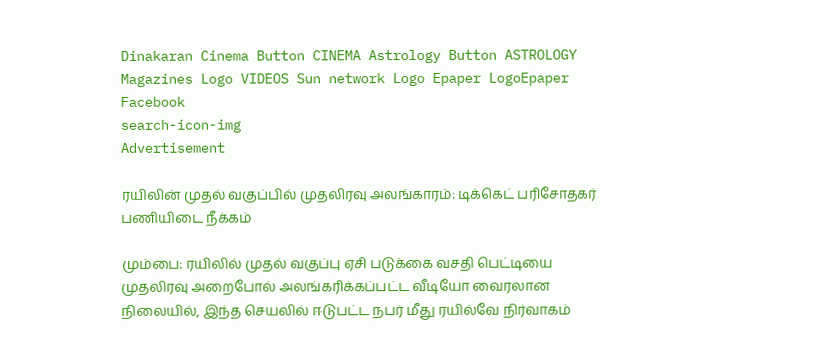Dinakaran Cinema Button CINEMA Astrology Button ASTROLOGY  Magazines Logo VIDEOS Sun network Logo Epaper LogoEpaper Facebook
search-icon-img
Advertisement

ரயிலின் முதல் வகுப்பில் முதலிரவு அலங்காரம்: டிக்கெட் பரிசோதகர் பணியிடை நீக்கம்

மும்பை: ரயிலில் முதல் வகுப்பு ஏசி படுக்கை வசதி பெட்டியை முதலிரவு அறைபோல் அலங்கரிக்கப்பட்ட வீடியோ வைரலான நிலையில், இந்த செயலில் ஈடுபட்ட நபர் மீது ரயில்வே நிர்வாகம்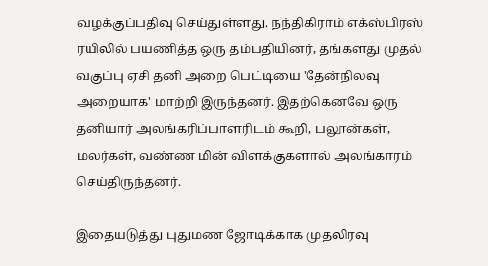வழக்குப்பதிவு செய்துள்ளது. நந்திகிராம் எக்ஸ்பிரஸ் ரயிலில் பயணித்த ஒரு தம்பதியினர், தங்களது முதல் வகுப்பு ஏசி தனி அறை பெட்டியை 'தேன்நிலவு அறையாக' மாற்றி இருந்தனர். இதற்கெனவே ஒரு தனியார் அலங்கரிப்பாளரிடம் கூறி, பலூன்கள், மலர்கள், வண்ண மின் விளக்குகளால் அலங்காரம் செய்திருந்தனர்.

இதையடுத்து புதுமண ஜோடிக்காக முதலிரவு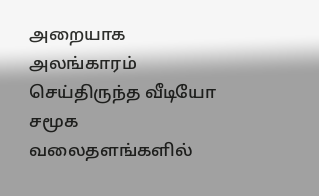அறையாக அலங்காரம் செய்திருந்த வீடியோ சமூக வலைதளங்களில்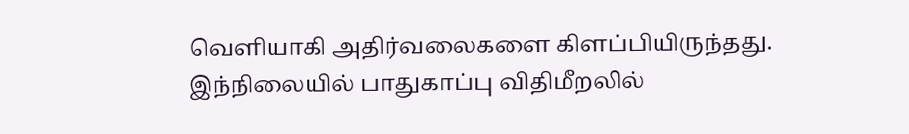வெளியாகி அதிர்வலைகளை கிளப்பியிருந்தது. இந்நிலையில் பாதுகாப்பு விதிமீறலில்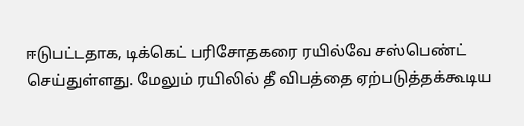ஈடுபட்டதாக, டிக்கெட் பரிசோதகரை ரயில்வே சஸ்பெண்ட் செய்துள்ளது. மேலும் ரயிலில் தீ விபத்தை ஏற்படுத்தக்கூடிய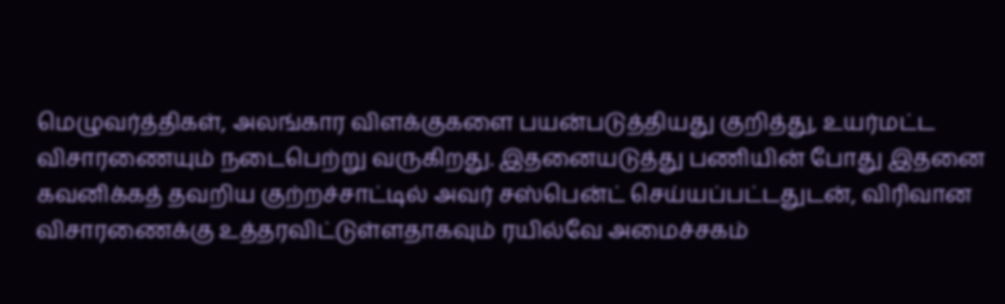மெழுவர்த்திகள், அலங்கார விளக்குகளை பயன்படுத்தியது குறித்து, உயர்மட்ட விசாரணையும் நடைபெற்று வருகிறது. இதனையடுத்து பணியின் போது இதனை கவனிக்கத் தவறிய குற்றச்சாட்டில் அவர் சஸ்பென்ட் செய்யப்பட்டதுடன், விரிவான விசாரணைக்கு உத்தரவிட்டுள்ளதாகவும் ரயில்வே அமைச்சகம்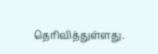தெரிவித்துள்ளது.